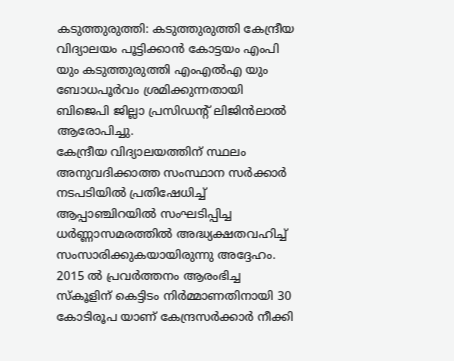കടുത്തുരുത്തി: കടുത്തുരുത്തി കേന്ദ്രീയ വിദ്യാലയം പൂട്ടിക്കാൻ കോട്ടയം എംപി യും കടുത്തുരുത്തി എംഎൽഎ യും ബോധപൂർവം ശ്രമിക്കുന്നതായി ബിജെപി ജില്ലാ പ്രസിഡന്റ് ലിജിൻലാൽ ആരോപിച്ചു.
കേന്ദ്രീയ വിദ്യാലയത്തിന് സ്ഥലം അനുവദിക്കാത്ത സംസ്ഥാന സർക്കാർ നടപടിയിൽ പ്രതിഷേധിച്ച് ആപ്പാഞ്ചിറയിൽ സംഘടിപ്പിച്ച ധർണ്ണാസമരത്തിൽ അദ്ധ്യക്ഷതവഹിച്ച് സംസാരിക്കുകയായിരുന്നു അദ്ദേഹം.
2015 ൽ പ്രവർത്തനം ആരംഭിച്ച സ്കൂളിന് കെട്ടിടം നിർമ്മാണതിനായി 30 കോടിരൂപ യാണ് കേന്ദ്രസർക്കാർ നീക്കി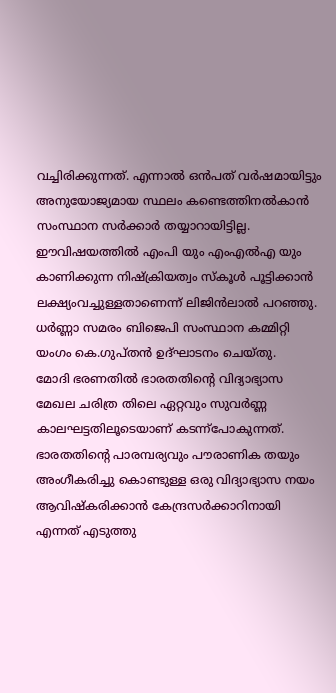വച്ചിരിക്കുന്നത്. എന്നാൽ ഒൻപത് വർഷമായിട്ടും അനുയോജ്യമായ സ്ഥലം കണ്ടെത്തിനൽകാൻ സംസ്ഥാന സർക്കാർ തയ്യാറായിട്ടില്ല. ഈവിഷയത്തിൽ എംപി യും എംഎൽഎ യും കാണിക്കുന്ന നിഷ്ക്രിയത്വം സ്കൂൾ പൂട്ടിക്കാൻ ലക്ഷ്യംവച്ചുള്ളതാണെന്ന് ലിജിൻലാൽ പറഞ്ഞു. ധർണ്ണാ സമരം ബിജെപി സംസ്ഥാന കമ്മിറ്റി യംഗം കെ.ഗുപ്തൻ ഉദ്ഘാടനം ചെയ്തു.
മോദി ഭരണതിൽ ഭാരതതിന്റെ വിദ്യാഭ്യാസ മേഖല ചരിത്ര തിലെ ഏറ്റവും സുവർണ്ണ കാലഘട്ടതിലൂടെയാണ് കടന്ന്പോകുന്നത്. ഭാരതതിന്റെ പാരമ്പര്യവും പൗരാണിക തയും അംഗീകരിച്ചു കൊണ്ടുള്ള ഒരു വിദ്യാഭ്യാസ നയം ആവിഷ്കരിക്കാൻ കേന്ദ്രസർക്കാറിനായി എന്നത് എടുത്തു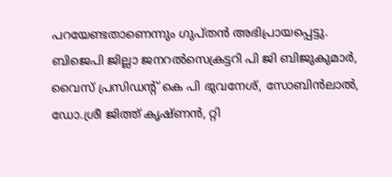പറയേണ്ടതാണെന്നും ഗുപ്തൻ അഭിപ്രായപ്പെട്ടു.
ബിജെപി ജില്ലാ ജനറൽസെക്രട്ടറി പി ജി ബിജുകുമാർ, വൈസ് പ്രസിഡന്റ് കെ പി ഭുവനേശ്, സോബിൻലാൽ, ഡോ.ശ്രീ ജിത്ത് കൃഷ്ണൻ, റ്റി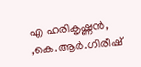എ ഹരികൃഷ്ണൻ, ,കെ.ആർ.ഗിരീഷ്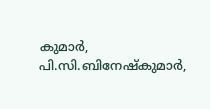കുമാർ, പി.സി.ബിനേഷ്കുമാർ,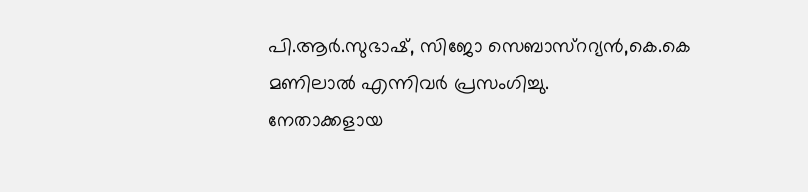പി.ആർ.സുഭാഷ്, സിജോ സെബാസ്ററ്യൻ,കെ.കെ മണിലാൽ എന്നിവർ പ്രസംഗിച്ചു.
നേതാക്കളായ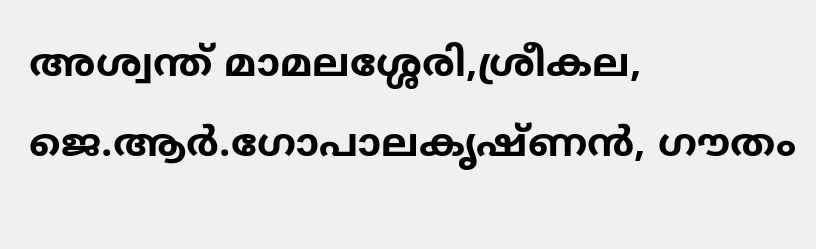അശ്വന്ത് മാമലശ്ശേരി,ശ്രീകല, ജെ.ആർ.ഗോപാലകൃഷ്ണൻ, ഗൗതം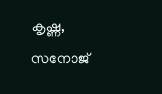കൃഷ്ണ, സനോജ്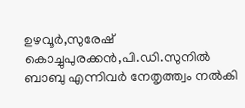ഉഴവൂർ,സുരേഷ് കൊച്ചുപുരക്കൻ,പി.ഡി.സുനിൽ ബാബു എന്നിവർ നേതൃത്ത്വം നൽകി